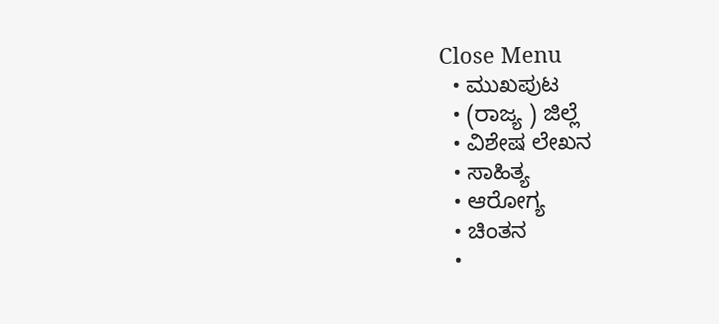Close Menu
  • ಮುಖಪುಟ
  • (ರಾಜ್ಯ ) ಜಿಲ್ಲೆ
  • ವಿಶೇಷ ಲೇಖನ
  • ಸಾಹಿತ್ಯ
  • ಆರೋಗ್ಯ
  • ಚಿಂತನ
  •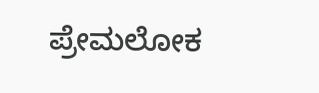ಪ್ರೇಮಲೋಕ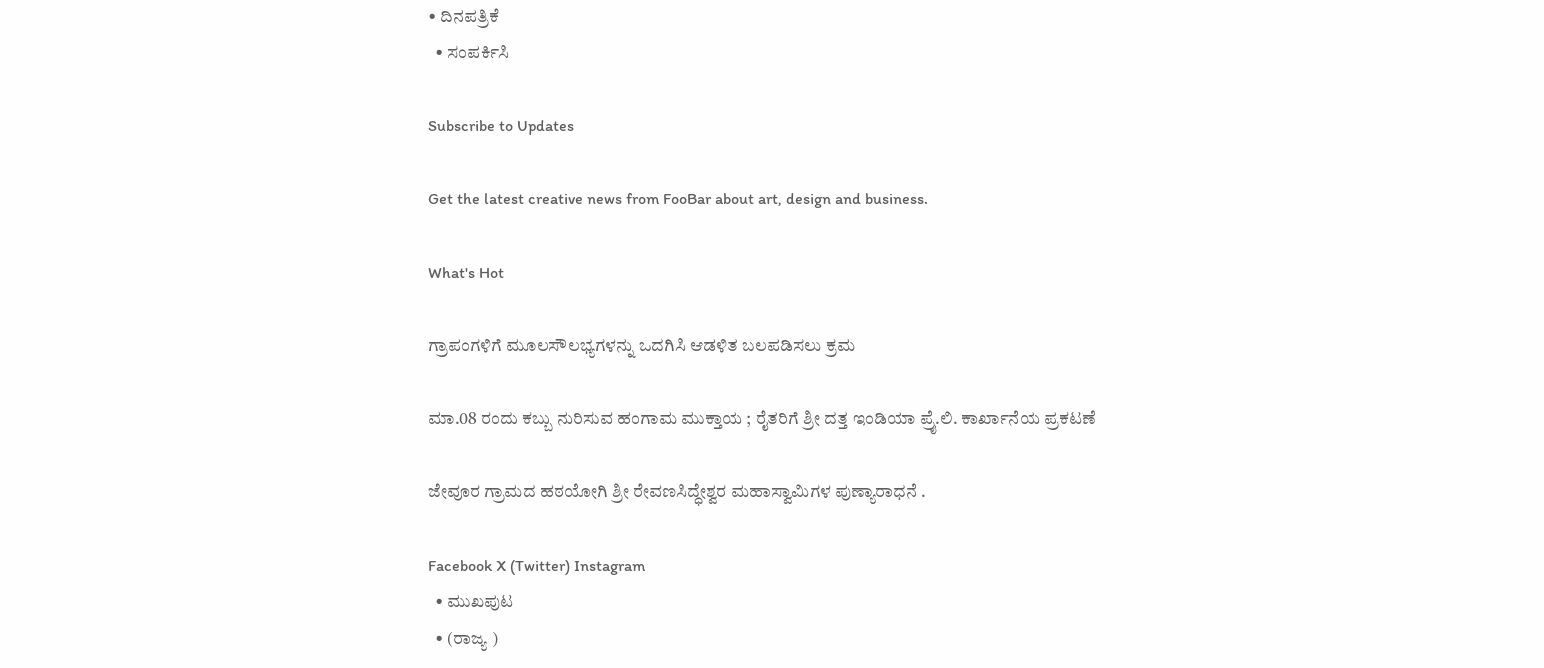• ದಿನಪತ್ರಿಕೆ
  • ಸಂಪರ್ಕಿಸಿ

Subscribe to Updates

Get the latest creative news from FooBar about art, design and business.

What's Hot

ಗ್ರಾಪಂಗಳಿಗೆ ಮೂಲಸೌಲಭ್ಯಗಳನ್ನು ಒದಗಿಸಿ ಆಡಳಿತ ಬಲಪಡಿಸಲು ಕ್ರಮ

ಮಾ.08 ರಂದು ಕಬ್ಬು ನುರಿಸುವ ಹಂಗಾಮ ಮುಕ್ತಾಯ ; ರೈತರಿಗೆ ಶ್ರೀ ದತ್ತ ಇಂಡಿಯಾ ಪ್ರೈ.ಲಿ. ಕಾರ್ಖಾನೆಯ ಪ್ರಕಟಣೆ

ಜೇವೂರ ಗ್ರಾಮದ ಹಠಯೋಗಿ ಶ್ರೀ ರೇವಣಸಿದ್ಧೇಶ್ವರ ಮಹಾಸ್ವಾಮಿಗಳ ಪುಣ್ಯಾರಾಧನೆ .

Facebook X (Twitter) Instagram
  • ಮುಖಪುಟ
  • (ರಾಜ್ಯ )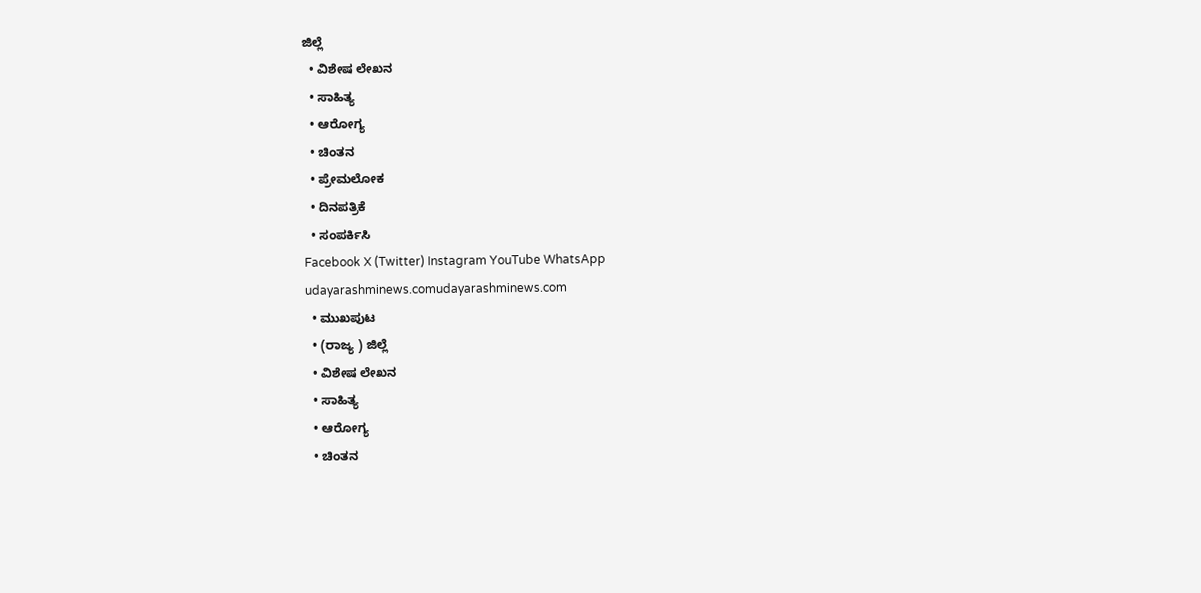ಜಿಲ್ಲೆ
  • ವಿಶೇಷ ಲೇಖನ
  • ಸಾಹಿತ್ಯ
  • ಆರೋಗ್ಯ
  • ಚಿಂತನ
  • ಪ್ರೇಮಲೋಕ
  • ದಿನಪತ್ರಿಕೆ
  • ಸಂಪರ್ಕಿಸಿ
Facebook X (Twitter) Instagram YouTube WhatsApp
udayarashminews.comudayarashminews.com
  • ಮುಖಪುಟ
  • (ರಾಜ್ಯ ) ಜಿಲ್ಲೆ
  • ವಿಶೇಷ ಲೇಖನ
  • ಸಾಹಿತ್ಯ
  • ಆರೋಗ್ಯ
  • ಚಿಂತನ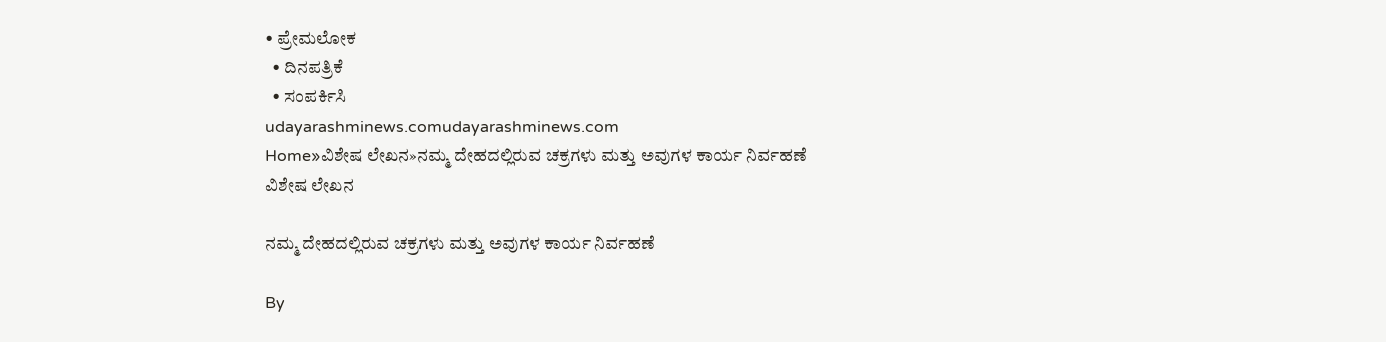• ಪ್ರೇಮಲೋಕ
  • ದಿನಪತ್ರಿಕೆ
  • ಸಂಪರ್ಕಿಸಿ
udayarashminews.comudayarashminews.com
Home»ವಿಶೇಷ ಲೇಖನ»ನಮ್ಮ ದೇಹದಲ್ಲಿರುವ ಚಕ್ರಗಳು ಮತ್ತು ಅವುಗಳ ಕಾರ್ಯ ನಿರ್ವಹಣೆ
ವಿಶೇಷ ಲೇಖನ

ನಮ್ಮ ದೇಹದಲ್ಲಿರುವ ಚಕ್ರಗಳು ಮತ್ತು ಅವುಗಳ ಕಾರ್ಯ ನಿರ್ವಹಣೆ

By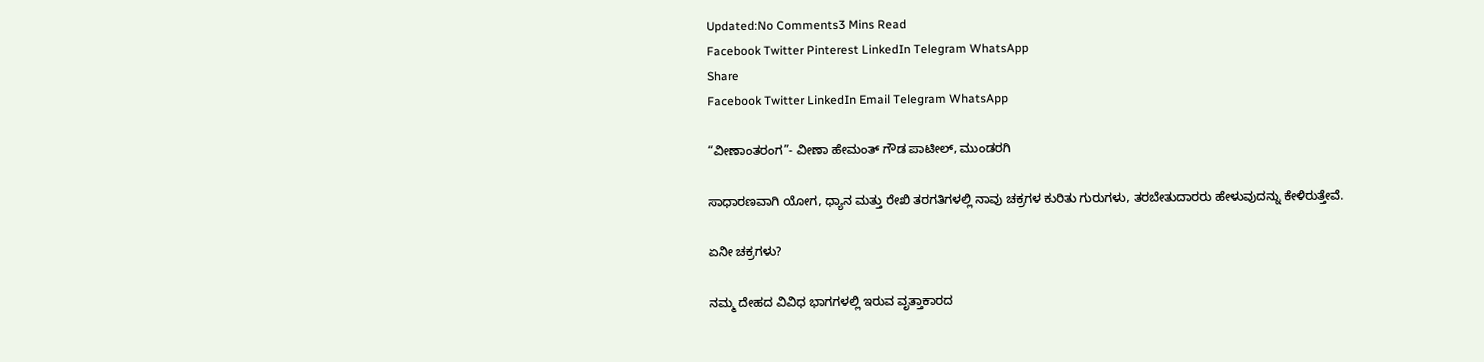Updated:No Comments3 Mins Read
Facebook Twitter Pinterest LinkedIn Telegram WhatsApp
Share
Facebook Twitter LinkedIn Email Telegram WhatsApp

“ವೀಣಾಂತರಂಗ”- ವೀಣಾ ಹೇಮಂತ್ ಗೌಡ ಪಾಟೀಲ್, ಮುಂಡರಗಿ

ಸಾಧಾರಣವಾಗಿ ಯೋಗ, ಧ್ಯಾನ ಮತ್ತು ರೇಖಿ ತರಗತಿಗಳಲ್ಲಿ ನಾವು ಚಕ್ರಗಳ ಕುರಿತು ಗುರುಗಳು, ತರಬೇತುದಾರರು ಹೇಳುವುದನ್ನು ಕೇಳಿರುತ್ತೇವೆ.

ಏನೀ ಚಕ್ರಗಳು?

ನಮ್ಮ ದೇಹದ ವಿವಿಧ ಭಾಗಗಳಲ್ಲಿ ಇರುವ ವೃತ್ತಾಕಾರದ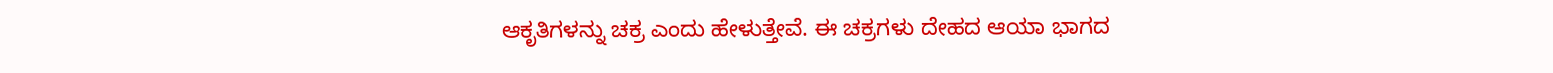ಆಕೃತಿಗಳನ್ನು ಚಕ್ರ ಎಂದು ಹೇಳುತ್ತೇವೆ. ಈ ಚಕ್ರಗಳು ದೇಹದ ಆಯಾ ಭಾಗದ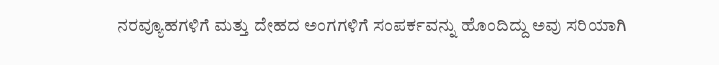ನರವ್ಯೂಹಗಳಿಗೆ ಮತ್ತು ದೇಹದ ಅಂಗಗಳಿಗೆ ಸಂಪರ್ಕವನ್ನು ಹೊಂದಿದ್ದು ಅವು ಸರಿಯಾಗಿ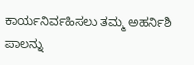ಕಾರ್ಯನಿರ್ವಹಿಸಲು ತಮ್ಮ ಅಹರ್ನಿಶಿ ಪಾಲನ್ನು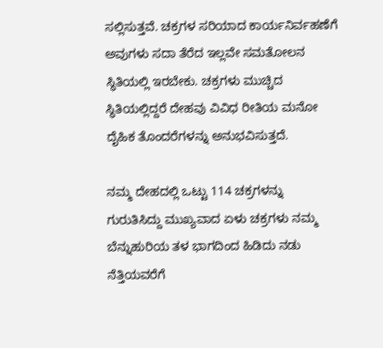ಸಲ್ಲಿಸುತ್ತವೆ. ಚಕ್ರಗಳ ಸರಿಯಾದ ಕಾರ್ಯನಿರ್ವಹಣೆಗೆ ಅವುಗಳು ಸದಾ ತೆರೆದ ಇಲ್ಲವೇ ಸಮತೋಲನ ಸ್ಥಿತಿಯಲ್ಲಿ ಇರಬೇಕು. ಚಕ್ರಗಳು ಮುಚ್ಚಿದ ಸ್ಥಿತಿಯಲ್ಲಿದ್ದರೆ ದೇಹವು ವಿವಿಧ ರೀತಿಯ ಮನೋ ದೈಹಿಕ ತೊಂದರೆಗಳನ್ನು ಅನುಭವಿಸುತ್ತದೆ.

ನಮ್ಮ ದೇಹದಲ್ಲಿ ಒಟ್ಟು 114 ಚಕ್ರಗಳನ್ನು ಗುರುತಿಸಿದ್ದು ಮುಖ್ಯವಾದ ಏಳು ಚಕ್ರಗಳು ನಮ್ಮ ಬೆನ್ನುಹುರಿಯ ತಳ ಭಾಗದಿಂದ ಹಿಡಿದು ನಡು ನೆತ್ತಿಯವರೆಗೆ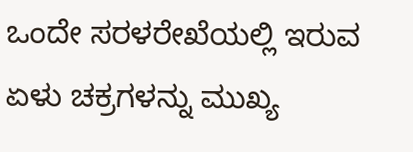ಒಂದೇ ಸರಳರೇಖೆಯಲ್ಲಿ ಇರುವ ಏಳು ಚಕ್ರಗಳನ್ನು ಮುಖ್ಯ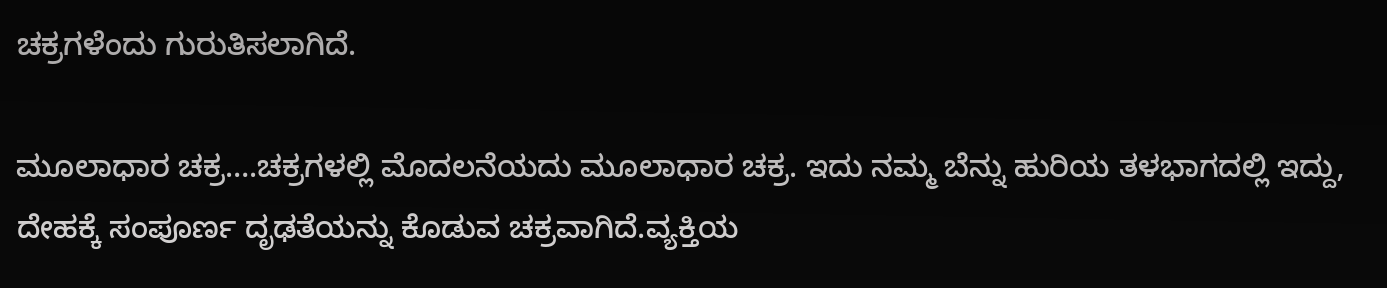ಚಕ್ರಗಳೆಂದು ಗುರುತಿಸಲಾಗಿದೆ.

ಮೂಲಾಧಾರ ಚಕ್ರ….ಚಕ್ರಗಳಲ್ಲಿ ಮೊದಲನೆಯದು ಮೂಲಾಧಾರ ಚಕ್ರ. ಇದು ನಮ್ಮ ಬೆನ್ನು ಹುರಿಯ ತಳಭಾಗದಲ್ಲಿ ಇದ್ದು, ದೇಹಕ್ಕೆ ಸಂಪೂರ್ಣ ದೃಢತೆಯನ್ನು ಕೊಡುವ ಚಕ್ರವಾಗಿದೆ.ವ್ಯಕ್ತಿಯ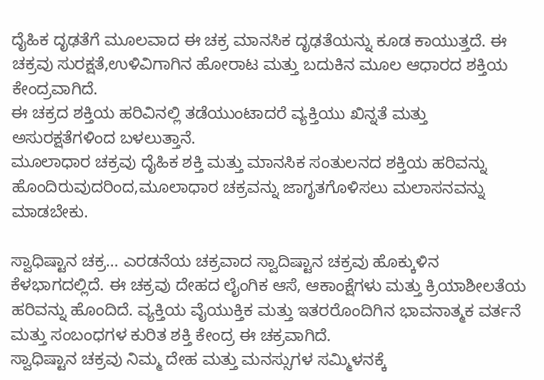ದೈಹಿಕ ದೃಢತೆಗೆ ಮೂಲವಾದ ಈ ಚಕ್ರ ಮಾನಸಿಕ ದೃಢತೆಯನ್ನು ಕೂಡ ಕಾಯುತ್ತದೆ. ಈ ಚಕ್ರವು ಸುರಕ್ಷತೆ,ಉಳಿವಿಗಾಗಿನ ಹೋರಾಟ ಮತ್ತು ಬದುಕಿನ ಮೂಲ ಆಧಾರದ ಶಕ್ತಿಯ ಕೇಂದ್ರವಾಗಿದೆ.
ಈ ಚಕ್ರದ ಶಕ್ತಿಯ ಹರಿವಿನಲ್ಲಿ ತಡೆಯುಂಟಾದರೆ ವ್ಯಕ್ತಿಯು ಖಿನ್ನತೆ ಮತ್ತು ಅಸುರಕ್ಷತೆಗಳಿಂದ ಬಳಲುತ್ತಾನೆ.
ಮೂಲಾಧಾರ ಚಕ್ರವು ದೈಹಿಕ ಶಕ್ತಿ ಮತ್ತು ಮಾನಸಿಕ ಸಂತುಲನದ ಶಕ್ತಿಯ ಹರಿವನ್ನು ಹೊಂದಿರುವುದರಿಂದ,ಮೂಲಾಧಾರ ಚಕ್ರವನ್ನು ಜಾಗೃತಗೊಳಿಸಲು ಮಲಾಸನವನ್ನು ಮಾಡಬೇಕು.

ಸ್ವಾಧಿಷ್ಟಾನ ಚಕ್ರ… ಎರಡನೆಯ ಚಕ್ರವಾದ ಸ್ವಾದಿಷ್ಟಾನ ಚಕ್ರವು ಹೊಕ್ಕುಳಿನ ಕೆಳಭಾಗದಲ್ಲಿದೆ. ಈ ಚಕ್ರವು ದೇಹದ ಲೈಂಗಿಕ ಆಸೆ, ಆಕಾಂಕ್ಷೆಗಳು ಮತ್ತು ಕ್ರಿಯಾಶೀಲತೆಯ ಹರಿವನ್ನು ಹೊಂದಿದೆ. ವ್ಯಕ್ತಿಯ ವೈಯುಕ್ತಿಕ ಮತ್ತು ಇತರರೊಂದಿಗಿನ ಭಾವನಾತ್ಮಕ ವರ್ತನೆ ಮತ್ತು ಸಂಬಂಧಗಳ ಕುರಿತ ಶಕ್ತಿ ಕೇಂದ್ರ ಈ ಚಕ್ರವಾಗಿದೆ.
ಸ್ವಾಧಿಷ್ಟಾನ ಚಕ್ರವು ನಿಮ್ಮ ದೇಹ ಮತ್ತು ಮನಸ್ಸುಗಳ ಸಮ್ಮಿಳನಕ್ಕೆ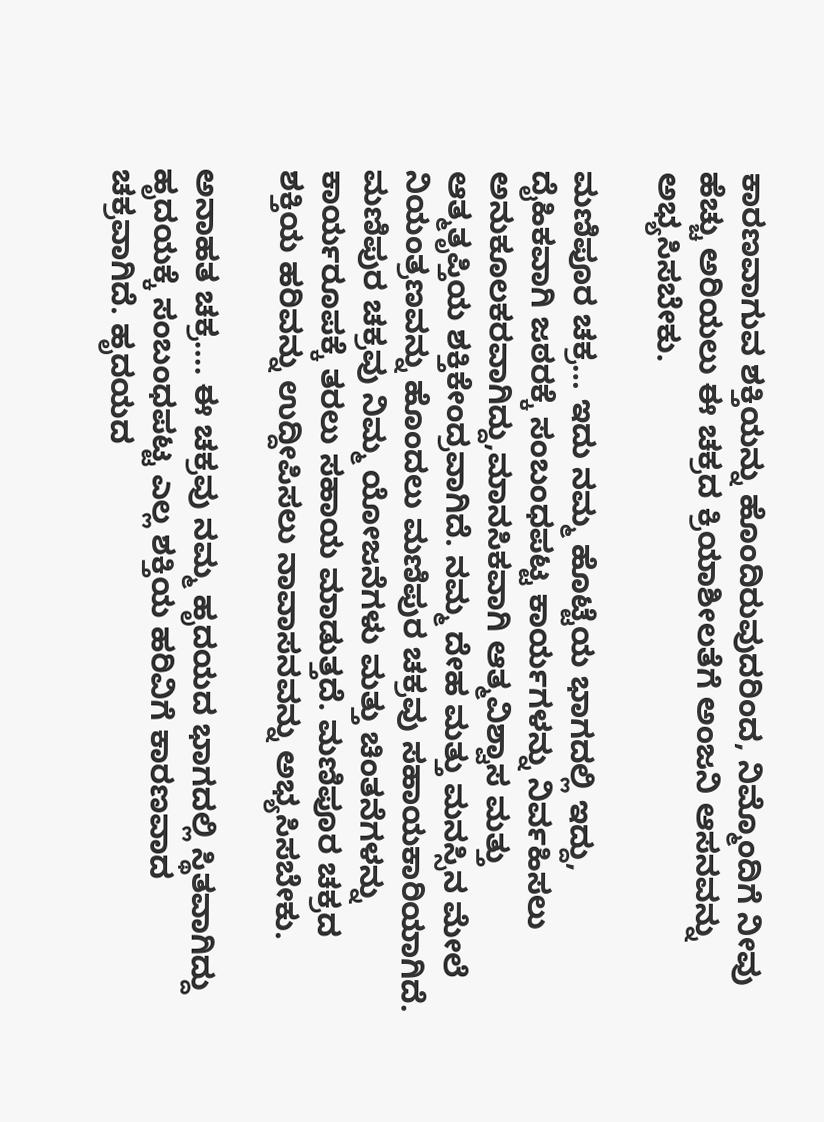ಕಾರಣವಾಗುವ ಶಕ್ತಿಯನ್ನು ಹೊಂದಿರುವುದರಿಂದ, ನಿಮ್ಮೊಂದಿಗೆ ನೀವು ಹೆಚ್ಚು ಅರಿಯಲು ಈ ಚಕ್ರದ ಕ್ರಿಯಾಶೀಲತೆಗೆ ಅಂಜನಿ ಆಸನವನ್ನು ಅಭ್ಯಸಿಸಬೇಕು.

ಮಣಿಪೂರ ಚಕ್ರ… ಇದು ನಮ್ಮ ಹೊಟ್ಟೆಯ ಭಾಗದಲ್ಲಿ ಇದ್ದು, ದೈಹಿಕವಾಗಿ ಜಠರಕ್ಕೆ ಸಂಬಂಧಪಟ್ಟ ಕಾರ್ಯಗಳನ್ನು ನಿರ್ವಹಿಸಲು ಅನುಕೂಲಕರವಾಗಿದ್ದು,ಮಾನಸಿಕವಾಗಿ ಆತ್ಮವಿಶ್ವಾಸ ಮತ್ತು ಆತ್ಮತೃಪ್ತಿಯ ಶಕ್ತಿಕೇಂದ್ರವಾಗಿದೆ. ನಮ್ಮ ದೇಹ ಮತ್ತು ಮನಸ್ಸಿನ ಮೇಲೆ ನಿಯಂತ್ರಣವನ್ನು ಹೊಂದಲು ಮಣಿಪುರ ಚಕ್ರವು ಸಹಾಯಕಾರಿಯಾಗಿದೆ.
ಮಣಿಪುರ ಚಕ್ರವು ನಿಮ್ಮ ಯೋಜನೆಗಳು ಮತ್ತು ಚಿಂತನೆಗಳನ್ನು ಕಾರ್ಯರೂಪಕ್ಕೆ ತರಲು ಸಹಾಯ ಮಾಡುತ್ತದೆ. ಮಣಿಪೂರ ಚಕ್ರದ ಶಕ್ತಿಯ ಹರಿವನ್ನು ಉದ್ದೀಪಿಸಲು ನಾವಾಸನವನ್ನು ಅಭ್ಯಸಿಸಬೇಕು.

ಅನಾಹತ ಚಕ್ರ…. ಈ ಚಕ್ರವು ನಮ್ಮ ಹೃದಯದ ಭಾಗದಲ್ಲಿ ಸ್ಥಿತವಾಗಿದ್ದು ಹೃದಯಕ್ಕೆ ಸಂಬಂಧಪಟ್ಟ ಎಲ್ಲ ಶಕ್ತಿಯ ಹರಿವಿಗೆ ಕಾರಣವಾದ ಚಕ್ರವಾಗಿದೆ. ಹೃದಯದ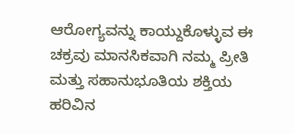ಆರೋಗ್ಯವನ್ನು ಕಾಯ್ದುಕೊಳ್ಳುವ ಈ ಚಕ್ರವು ಮಾನಸಿಕವಾಗಿ ನಮ್ಮ ಪ್ರೀತಿ ಮತ್ತು ಸಹಾನುಭೂತಿಯ ಶಕ್ತಿಯ ಹರಿವಿನ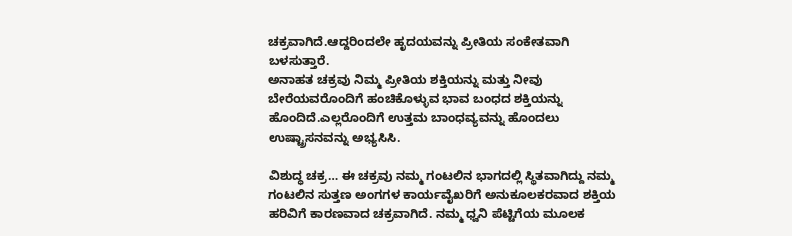ಚಕ್ರವಾಗಿದೆ.ಆದ್ದರಿಂದಲೇ ಹೃದಯವನ್ನು ಪ್ರೀತಿಯ ಸಂಕೇತವಾಗಿ ಬಳಸುತ್ತಾರೆ.
ಅನಾಹತ ಚಕ್ರವು ನಿಮ್ಮ ಪ್ರೀತಿಯ ಶಕ್ತಿಯನ್ನು ಮತ್ತು ನೀವು ಬೇರೆಯವರೊಂದಿಗೆ ಹಂಚಿಕೊಳ್ಳುವ ಭಾವ ಬಂಧದ ಶಕ್ತಿಯನ್ನು ಹೊಂದಿದೆ.ಎಲ್ಲರೊಂದಿಗೆ ಉತ್ತಮ ಬಾಂಧವ್ಯವನ್ನು ಹೊಂದಲು ಉಷ್ಟ್ರಾಸನವನ್ನು ಅಭ್ಯಸಿಸಿ.

ವಿಶುದ್ಧ ಚಕ್ರ… ಈ ಚಕ್ರವು ನಮ್ಮ ಗಂಟಲಿನ ಭಾಗದಲ್ಲಿ ಸ್ಥಿತವಾಗಿದ್ದು ನಮ್ಮ ಗಂಟಲಿನ ಸುತ್ತಣ ಅಂಗಗಳ ಕಾರ್ಯವೈಖರಿಗೆ ಅನುಕೂಲಕರವಾದ ಶಕ್ತಿಯ ಹರಿವಿಗೆ ಕಾರಣವಾದ ಚಕ್ರವಾಗಿದೆ. ನಮ್ಮ ಧ್ವನಿ ಪೆಟ್ಟಿಗೆಯ ಮೂಲಕ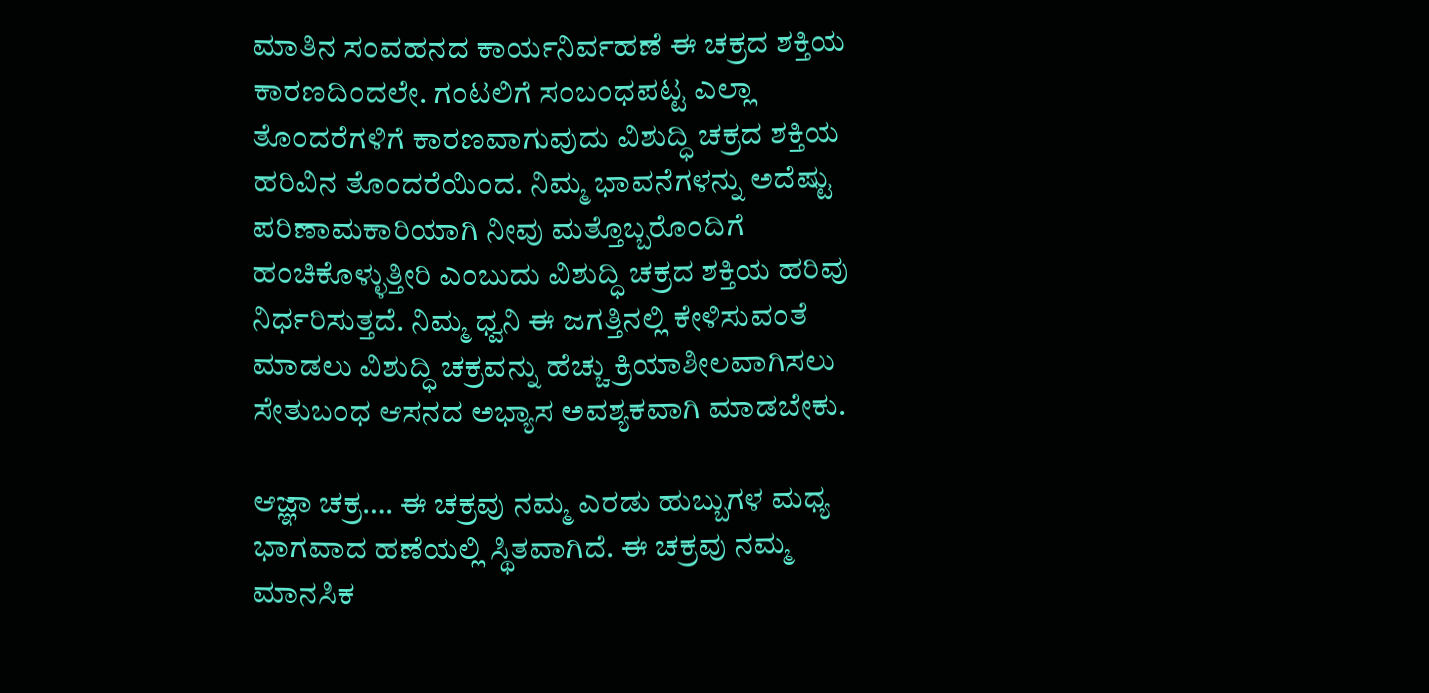ಮಾತಿನ ಸಂವಹನದ ಕಾರ್ಯನಿರ್ವಹಣೆ ಈ ಚಕ್ರದ ಶಕ್ತಿಯ ಕಾರಣದಿಂದಲೇ. ಗಂಟಲಿಗೆ ಸಂಬಂಧಪಟ್ಟ ಎಲ್ಲಾ ತೊಂದರೆಗಳಿಗೆ ಕಾರಣವಾಗುವುದು ವಿಶುದ್ಧಿ ಚಕ್ರದ ಶಕ್ತಿಯ ಹರಿವಿನ ತೊಂದರೆಯಿಂದ. ನಿಮ್ಮ ಭಾವನೆಗಳನ್ನು ಅದೆಷ್ಟು ಪರಿಣಾಮಕಾರಿಯಾಗಿ ನೀವು ಮತ್ತೊಬ್ಬರೊಂದಿಗೆ ಹಂಚಿಕೊಳ್ಳುತ್ತೀರಿ ಎಂಬುದು ವಿಶುದ್ಧಿ ಚಕ್ರದ ಶಕ್ತಿಯ ಹರಿವು ನಿರ್ಧರಿಸುತ್ತದೆ. ನಿಮ್ಮ ಧ್ವನಿ ಈ ಜಗತ್ತಿನಲ್ಲಿ ಕೇಳಿಸುವಂತೆ ಮಾಡಲು ವಿಶುದ್ಧಿ ಚಕ್ರವನ್ನು ಹೆಚ್ಚು ಕ್ರಿಯಾಶೀಲವಾಗಿಸಲು ಸೇತುಬಂಧ ಆಸನದ ಅಭ್ಯಾಸ ಅವಶ್ಯಕವಾಗಿ ಮಾಡಬೇಕು.

ಆಜ್ಞಾ ಚಕ್ರ…. ಈ ಚಕ್ರವು ನಮ್ಮ ಎರಡು ಹುಬ್ಬುಗಳ ಮಧ್ಯ ಭಾಗವಾದ ಹಣೆಯಲ್ಲಿ ಸ್ಥಿತವಾಗಿದೆ. ಈ ಚಕ್ರವು ನಮ್ಮ ಮಾನಸಿಕ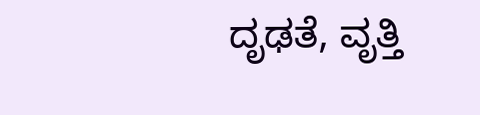ದೃಢತೆ, ವೃತ್ತಿ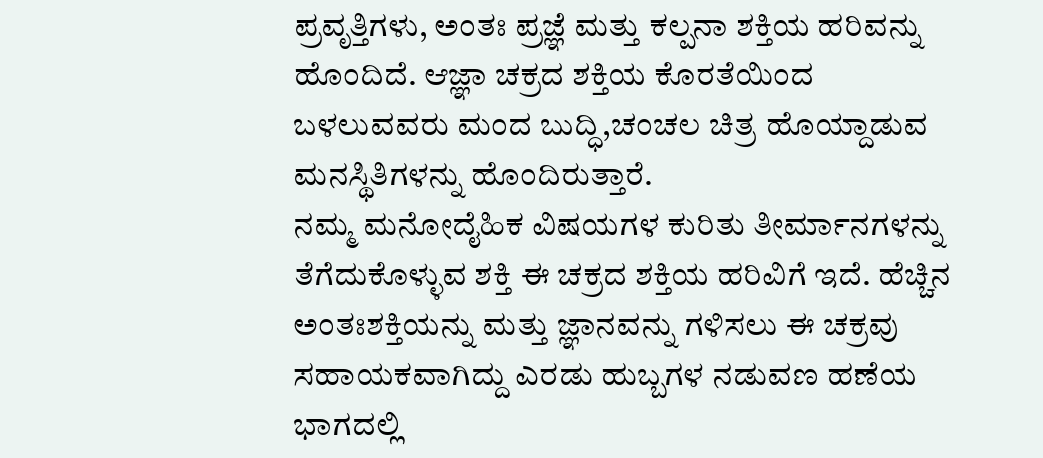ಪ್ರವೃತ್ತಿಗಳು, ಅಂತಃ ಪ್ರಜ್ಞೆ ಮತ್ತು ಕಲ್ಪನಾ ಶಕ್ತಿಯ ಹರಿವನ್ನು ಹೊಂದಿದೆ. ಆಜ್ಞಾ ಚಕ್ರದ ಶಕ್ತಿಯ ಕೊರತೆಯಿಂದ ಬಳಲುವವರು ಮಂದ ಬುದ್ಧಿ,ಚಂಚಲ ಚಿತ್ರ ಹೊಯ್ದಾಡುವ ಮನಸ್ಥಿತಿಗಳನ್ನು ಹೊಂದಿರುತ್ತಾರೆ.
ನಮ್ಮ ಮನೋದೈಹಿಕ ವಿಷಯಗಳ ಕುರಿತು ತೀರ್ಮಾನಗಳನ್ನು ತೆಗೆದುಕೊಳ್ಳುವ ಶಕ್ತಿ ಈ ಚಕ್ರದ ಶಕ್ತಿಯ ಹರಿವಿಗೆ ಇದೆ. ಹೆಚ್ಚಿನ ಅಂತಃಶಕ್ತಿಯನ್ನು ಮತ್ತು ಜ್ಞಾನವನ್ನು ಗಳಿಸಲು ಈ ಚಕ್ರವು ಸಹಾಯಕವಾಗಿದ್ದು ಎರಡು ಹುಬ್ಬಗಳ ನಡುವಣ ಹಣೆಯ ಭಾಗದಲ್ಲಿ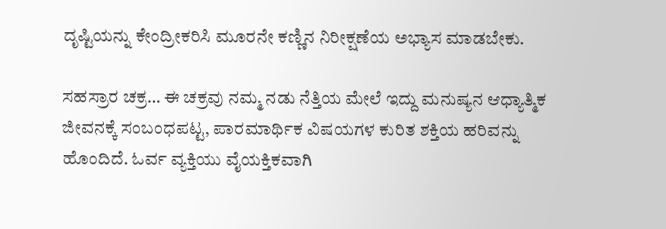ದೃಷ್ಟಿಯನ್ನು ಕೇಂದ್ರೀಕರಿಸಿ ಮೂರನೇ ಕಣ್ಣಿನ ನಿರೀಕ್ಷಣೆಯ ಅಭ್ಯಾಸ ಮಾಡಬೇಕು.

ಸಹಸ್ರಾರ ಚಕ್ರ… ಈ ಚಕ್ರವು ನಮ್ಮ ನಡು ನೆತ್ತಿಯ ಮೇಲೆ ಇದ್ದು ಮನುಷ್ಯನ ಆಧ್ಯಾತ್ಮಿಕ ಜೀವನಕ್ಕೆ ಸಂಬಂಧಪಟ್ಟ, ಪಾರಮಾರ್ಥಿಕ ವಿಷಯಗಳ ಕುರಿತ ಶಕ್ತಿಯ ಹರಿವನ್ನು ಹೊಂದಿದೆ. ಓರ್ವ ವ್ಯಕ್ತಿಯು ವೈಯಕ್ತಿಕವಾಗಿ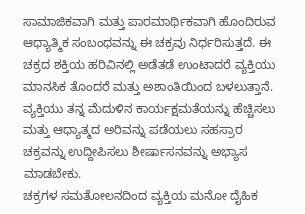ಸಾಮಾಜಿಕವಾಗಿ ಮತ್ತು ಪಾರಮಾರ್ಥಿಕವಾಗಿ ಹೊಂದಿರುವ ಆಧ್ಯಾತ್ಮಿಕ ಸಂಬಂಧವನ್ನು ಈ ಚಕ್ರವು ನಿರ್ಧರಿಸುತ್ತದೆ. ಈ ಚಕ್ರದ ಶಕ್ತಿಯ ಹರಿವಿನಲ್ಲಿ ಅಡೆತಡೆ ಉಂಟಾದರೆ ವ್ಯಕ್ತಿಯು ಮಾನಸಿಕ ತೊಂದರೆ ಮತ್ತು ಅಶಾಂತಿಯಿಂದ ಬಳಲುತ್ತಾನೆ. ವ್ಯಕ್ತಿಯು ತನ್ನ ಮೆದುಳಿನ ಕಾರ್ಯಕ್ಷಮತೆಯನ್ನು ಹೆಚ್ಚಿಸಲು ಮತ್ತು ಆಧ್ಯಾತ್ಮದ ಅರಿವನ್ನು ಪಡೆಯಲು ಸಹಸ್ರಾರ ಚಕ್ರವನ್ನು ಉದ್ದೀಪಿಸಲು ಶೀರ್ಷಾಸನವನ್ನು ಅಭ್ಯಾಸ ಮಾಡಬೇಕು.
ಚಕ್ರಗಳ ಸಮತೋಲನದಿಂದ ವ್ಯಕ್ತಿಯ ಮನೋ ದೈಹಿಕ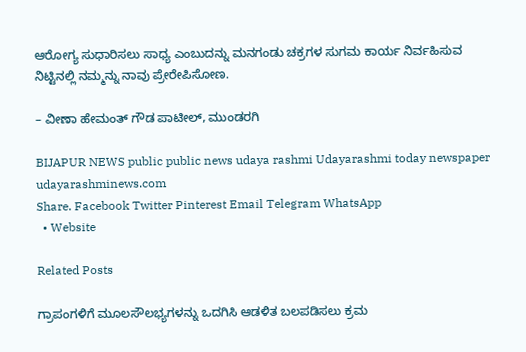ಆರೋಗ್ಯ ಸುಧಾರಿಸಲು ಸಾಧ್ಯ ಎಂಬುದನ್ನು ಮನಗಂಡು ಚಕ್ರಗಳ ಸುಗಮ ಕಾರ್ಯ ನಿರ್ವಹಿಸುವ
ನಿಟ್ಟಿನಲ್ಲಿ ನಮ್ಮನ್ನು ನಾವು ಪ್ರೇರೇಪಿಸೋಣ.

– ವೀಣಾ ಹೇಮಂತ್ ಗೌಡ ಪಾಟೀಲ್, ಮುಂಡರಗಿ

BIJAPUR NEWS public public news udaya rashmi Udayarashmi today newspaper udayarashminews.com
Share. Facebook Twitter Pinterest Email Telegram WhatsApp
  • Website

Related Posts

ಗ್ರಾಪಂಗಳಿಗೆ ಮೂಲಸೌಲಭ್ಯಗಳನ್ನು ಒದಗಿಸಿ ಆಡಳಿತ ಬಲಪಡಿಸಲು ಕ್ರಮ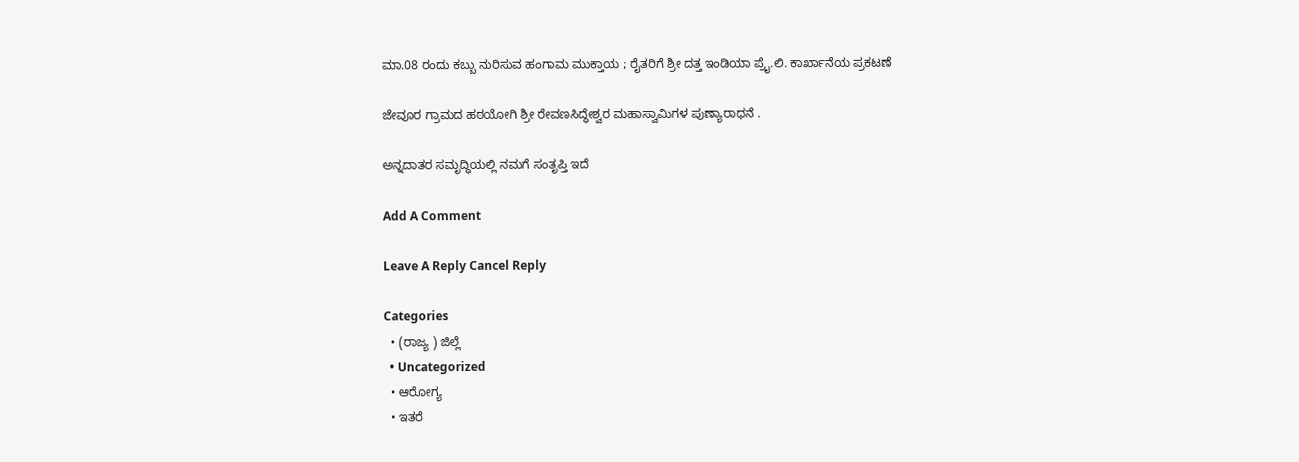ಮಾ.08 ರಂದು ಕಬ್ಬು ನುರಿಸುವ ಹಂಗಾಮ ಮುಕ್ತಾಯ ; ರೈತರಿಗೆ ಶ್ರೀ ದತ್ತ ಇಂಡಿಯಾ ಪ್ರೈ.ಲಿ. ಕಾರ್ಖಾನೆಯ ಪ್ರಕಟಣೆ

ಜೇವೂರ ಗ್ರಾಮದ ಹಠಯೋಗಿ ಶ್ರೀ ರೇವಣಸಿದ್ಧೇಶ್ವರ ಮಹಾಸ್ವಾಮಿಗಳ ಪುಣ್ಯಾರಾಧನೆ .

ಅನ್ನದಾತರ ಸಮೃದ್ಧಿಯಲ್ಲಿ ನಮಗೆ ಸಂತೃಪ್ತಿ ಇದೆ

Add A Comment

Leave A Reply Cancel Reply

Categories
  • (ರಾಜ್ಯ ) ಜಿಲ್ಲೆ
  • Uncategorized
  • ಆರೋಗ್ಯ
  • ಇತರೆ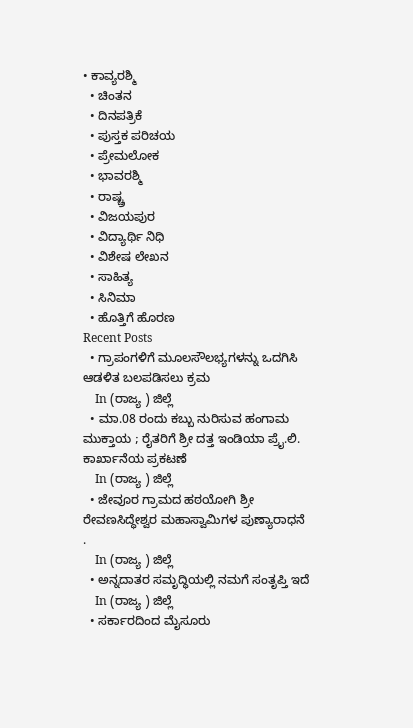• ಕಾವ್ಯರಶ್ಮಿ
  • ಚಿಂತನ
  • ದಿನಪತ್ರಿಕೆ
  • ಪುಸ್ತಕ ಪರಿಚಯ
  • ಪ್ರೇಮಲೋಕ
  • ಭಾವರಶ್ಮಿ
  • ರಾಷ್ಚ್ರ
  • ವಿಜಯಪುರ
  • ವಿದ್ಯಾರ್ಥಿ ನಿಧಿ
  • ವಿಶೇಷ ಲೇಖನ
  • ಸಾಹಿತ್ಯ
  • ಸಿನಿಮಾ
  • ಹೊತ್ತಿಗೆ ಹೊರಣ
Recent Posts
  • ಗ್ರಾಪಂಗಳಿಗೆ ಮೂಲಸೌಲಭ್ಯಗಳನ್ನು ಒದಗಿಸಿ ಆಡಳಿತ ಬಲಪಡಿಸಲು ಕ್ರಮ
    In (ರಾಜ್ಯ ) ಜಿಲ್ಲೆ
  • ಮಾ.08 ರಂದು ಕಬ್ಬು ನುರಿಸುವ ಹಂಗಾಮ ಮುಕ್ತಾಯ ; ರೈತರಿಗೆ ಶ್ರೀ ದತ್ತ ಇಂಡಿಯಾ ಪ್ರೈ.ಲಿ. ಕಾರ್ಖಾನೆಯ ಪ್ರಕಟಣೆ
    In (ರಾಜ್ಯ ) ಜಿಲ್ಲೆ
  • ಜೇವೂರ ಗ್ರಾಮದ ಹಠಯೋಗಿ ಶ್ರೀ ರೇವಣಸಿದ್ಧೇಶ್ವರ ಮಹಾಸ್ವಾಮಿಗಳ ಪುಣ್ಯಾರಾಧನೆ .
    In (ರಾಜ್ಯ ) ಜಿಲ್ಲೆ
  • ಅನ್ನದಾತರ ಸಮೃದ್ಧಿಯಲ್ಲಿ ನಮಗೆ ಸಂತೃಪ್ತಿ ಇದೆ
    In (ರಾಜ್ಯ ) ಜಿಲ್ಲೆ
  • ಸರ್ಕಾರದಿಂದ ಮೈಸೂರು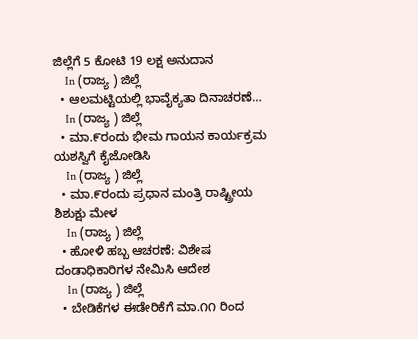ಜಿಲ್ಲೆಗೆ 5 ಕೋಟಿ 19 ಲಕ್ಷ ಅನುದಾನ
    In (ರಾಜ್ಯ ) ಜಿಲ್ಲೆ
  • ಆಲಮಟ್ಟಿಯಲ್ಲಿ ಭಾವೈಕ್ಯತಾ ದಿನಾಚರಣೆ…
    In (ರಾಜ್ಯ ) ಜಿಲ್ಲೆ
  • ಮಾ.೯ರಂದು ಭೀಮ ಗಾಯನ ಕಾರ್ಯಕ್ರಮ ಯಶಸ್ವಿಗೆ ಕೈಜೋಡಿಸಿ
    In (ರಾಜ್ಯ ) ಜಿಲ್ಲೆ
  • ಮಾ.೯ರಂದು ಪ್ರಧಾನ ಮಂತ್ರಿ ರಾಷ್ಟ್ರೀಯ ಶಿಶುಕ್ಷು ಮೇಳ
    In (ರಾಜ್ಯ ) ಜಿಲ್ಲೆ
  • ಹೋಳಿ ಹಬ್ಬ ಆಚರಣೆ: ವಿಶೇಷ ದಂಡಾಧಿಕಾರಿಗಳ ನೇಮಿಸಿ ಆದೇಶ
    In (ರಾಜ್ಯ ) ಜಿಲ್ಲೆ
  • ಬೇಡಿಕೆಗಳ ಈಡೇರಿಕೆಗೆ ಮಾ.೧೧ ರಿಂದ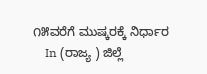೧೫ವರೆಗೆ ಮುಷ್ಕರಕ್ಕೆ ನಿರ್ಧಾರ
    In (ರಾಜ್ಯ ) ಜಿಲ್ಲೆ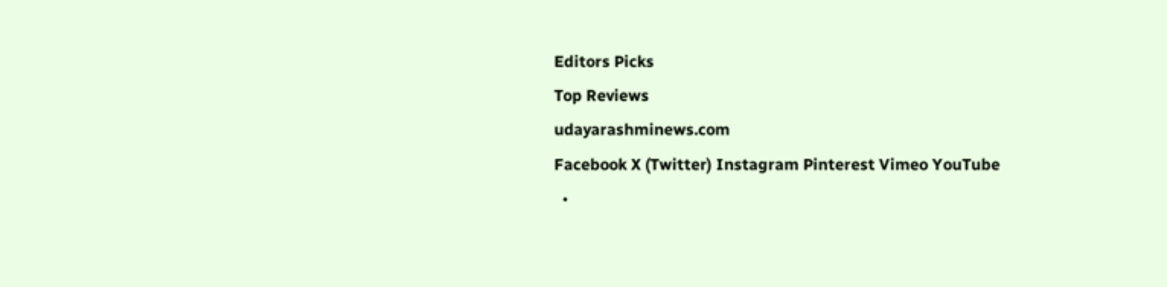Editors Picks
Top Reviews
udayarashminews.com
Facebook X (Twitter) Instagram Pinterest Vimeo YouTube
  •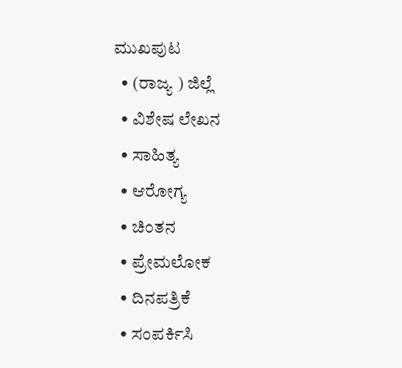ಮುಖಪುಟ
  • (ರಾಜ್ಯ ) ಜಿಲ್ಲೆ
  • ವಿಶೇಷ ಲೇಖನ
  • ಸಾಹಿತ್ಯ
  • ಆರೋಗ್ಯ
  • ಚಿಂತನ
  • ಪ್ರೇಮಲೋಕ
  • ದಿನಪತ್ರಿಕೆ
  • ಸಂಪರ್ಕಿಸಿ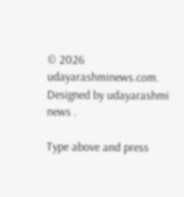© 2026 udayarashminews.com. Designed by udayarashmi news .

Type above and press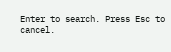Enter to search. Press Esc to cancel.